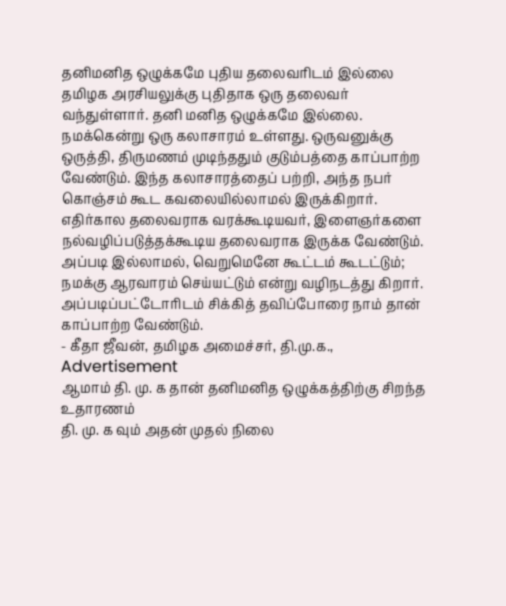தனிமனித ஒழுக்கமே புதிய தலைவரிடம் இல்லை
தமிழக அரசியலுக்கு புதிதாக ஒரு தலைவர் வந்துள்ளார். தனி மனித ஒழுக்கமே இல்லை. நமக்கென்று ஒரு கலாசாரம் உள்ளது. ஒருவனுக்கு ஒருத்தி, திருமணம் முடிந்ததும் குடும்பத்தை காப்பாற்ற வேண்டும். இந்த கலாசாரத்தைப் பற்றி, அந்த நபர் கொஞ்சம் கூட கவலையில்லாமல் இருக்கிறார்.
எதிர்கால தலைவராக வரக்கூடியவர், இளைஞர்களை நல்வழிப்படுத்தக்கூடிய தலைவராக இருக்க வேண்டும். அப்படி இல்லாமல், வெறுமெனே கூட்டம் கூடட்டும்; நமக்கு ஆரவாரம் செய்யட்டும் என்று வழிநடத்து கிறார். அப்படிப்பட்டோரிடம் சிக்கித் தவிப்போரை நாம் தான் காப்பாற்ற வேண்டும்.
- கீதா ஜீவன், தமிழக அமைச்சர், தி.மு.க.,
Advertisement
ஆமாம் தி. மு. க தான் தனிமனித ஒழுக்கத்திற்கு சிறந்த உதாரணம்
தி. மு. க வும் அதன் முதல் நிலை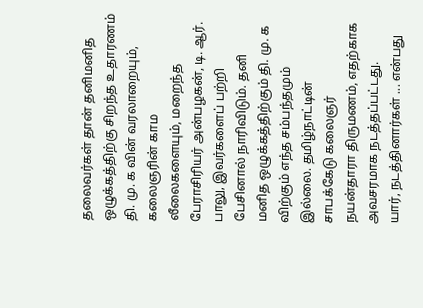தலைவர்கள் தான் தனிமனித ஒழுக்கத்திற்கு சிறந்த உதாரணம்
தி. மு. க வின் வரலாறையும், கலைஞரின் காம லீலைகளையும், மறைந்த பேராசிரியர் அன்பழகன், டி. ஆர். பாலு, இவர்களைப் பற்றி பேசினால் நாரிவிடும். தனி மனித ஒழுக்கத்திற்கும் தி. மு. க விற்கும் எந்த சம்பந்தமும் இல்லை. தமிழ்நாட்டின் சாபக்கேடு கலைஞர்
நயன்தாரா திருமணம், எதற்காக அவசரமாக நடத்தப்பட்டது.
யார், நடத்தினார்கள் ... என்பது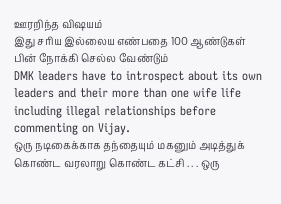ஊரறிந்த விஷயம்
இது சரிய இல்லைய எண்பதை 100 ஆண்டுகள் பின் நோக்கி செல்ல வேண்டும்
DMK leaders have to introspect about its own leaders and their more than one wife life including illegal relationships before commenting on Vijay.
ஒரு நடிகைக்காக தந்தையும் மகனும் அடித்துக் கொண்ட வரலாறு கொண்ட கட்சி . . . ஒரு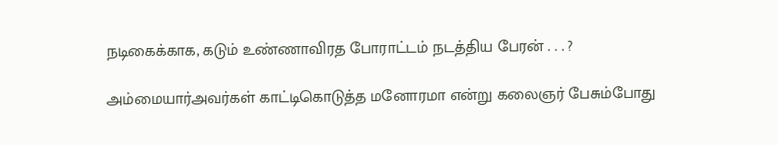நடிகைக்காக, கடும் உண்ணாவிரத போராட்டம் நடத்திய பேரன் . . . ?

அம்மையார்அவர்கள் காட்டிகொடுத்த மனோரமா என்று கலைஞர் பேசும்போது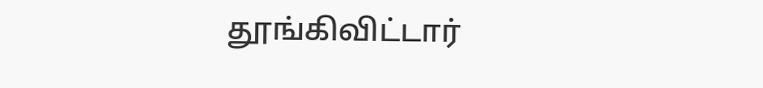தூங்கிவிட்டார்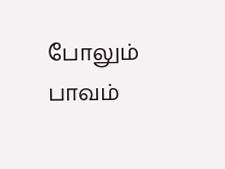போலும் பாவம்